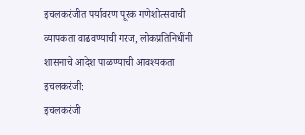इचलकरंजीत पर्यावरण पूरक गणेशोत्सवाची व्यापकता वाढवण्याची गरज, लोकप्रतिनिधींनी शासनाचे आदेश पाळण्याची आवश्यकता
इचलकरंजी:
इचलकरंजी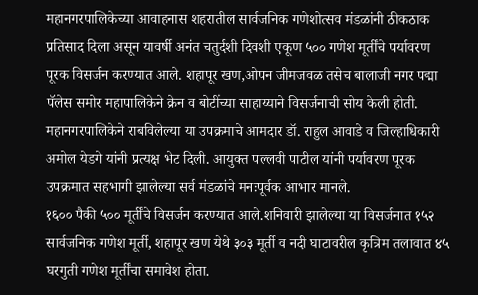महानगरपालिकेच्या आवाहनास शहरातील सार्वजनिक गणेशोत्सव मंडळांनी ठीकठाक प्रतिसाद दिला असून यावर्षी अनंत चतुर्दशी दिवशी एकूण ५०० गणेश मूर्तींचे पर्यावरण पूरक विसर्जन करण्यात आले. शहापूर खण,ओपन जीमजवळ तसेच बालाजी नगर पद्मा पॅलेस समोर महापालिकेने क्रेन व बोटींच्या साहाय्याने विसर्जनाची सोय केली होती.
महानगरपालिकेने राबविलेल्या या उपक्रमाचे आमदार डॉ. राहुल आवाडे व जिल्हाधिकारी अमोल येडगे यांनी प्रत्यक्ष भेट दिली. आयुक्त पल्लवी पाटील यांनी पर्यावरण पूरक उपक्रमात सहभागी झालेल्या सर्व मंडळांचे मनःपूर्वक आभार मानले.
१६०० पैकी ५०० मूर्तींचे विसर्जन करण्यात आले.शनिवारी झालेल्या या विसर्जनात १५२ सार्वजनिक गणेश मूर्ती, शहापूर खण येथे ३०३ मूर्ती व नदी घाटावरील कृत्रिम तलावात ४५ घरगुती गणेश मूर्तींचा समावेश होता.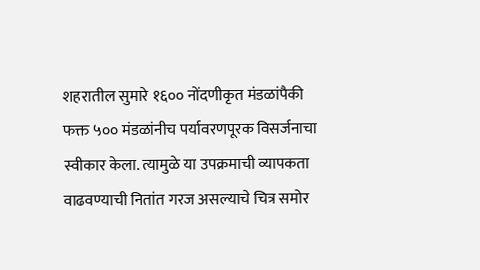शहरातील सुमारे १६०० नोंदणीकृत मंडळांपैकी फक्त ५०० मंडळांनीच पर्यावरणपूरक विसर्जनाचा स्वीकार केला. त्यामुळे या उपक्रमाची व्यापकता वाढवण्याची नितांत गरज असल्याचे चित्र समोर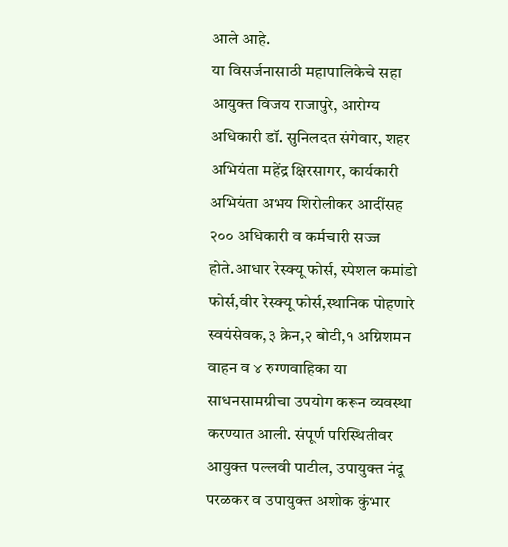आले आहे.
या विसर्जनासाठी महापालिकेचे सहा आयुक्त विजय राजापुरे, आरोग्य अधिकारी डॉ. सुनिलदत संगेवार, शहर अभियंता महेंद्र क्षिरसागर, कार्यकारी अभियंता अभय शिरोलीकर आदींसह २०० अधिकारी व कर्मचारी सज्ज होते.आधार रेस्क्यू फोर्स, स्पेशल कमांडो फोर्स,वीर रेस्क्यू फोर्स,स्थानिक पोहणारे स्वयंसेवक,३ क्रेन,२ बोटी,१ अग्निशमन वाहन व ४ रुग्णवाहिका या साधनसामग्रीचा उपयोग करून व्यवस्था करण्यात आली. संपूर्ण परिस्थितीवर आयुक्त पल्लवी पाटील, उपायुक्त नंदू परळकर व उपायुक्त अशोक कुंभार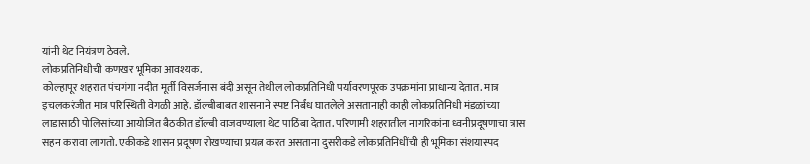यांनी थेट नियंत्रण ठेवले.
लोकप्रतिनिधीची कणखर भूमिका आवश्यक.
कोल्हापूर शहरात पंचगंगा नदीत मूर्ती विसर्जनास बंदी असून तेथील लोकप्रतिनिधी पर्यावरणपूरक उपक्रमांना प्राधान्य देतात. मात्र इचलकरंजीत मात्र परिस्थिती वेगळी आहे. डॉल्बीबाबत शासनाने स्पष्ट निर्बंध घातलेले असतानाही काही लोकप्रतिनिधी मंडळांच्या लाडासाठी पोलिसांच्या आयोजित बैठकीत डॉल्बी वाजवण्याला थेट पाठिंबा देतात. परिणामी शहरातील नागरिकांना ध्वनीप्रदूषणाचा त्रास सहन करावा लागतो. एकीकडे शासन प्रदूषण रोखण्याचा प्रयत्न करत असताना दुसरीकडे लोकप्रतिनिधींची ही भूमिका संशयास्पद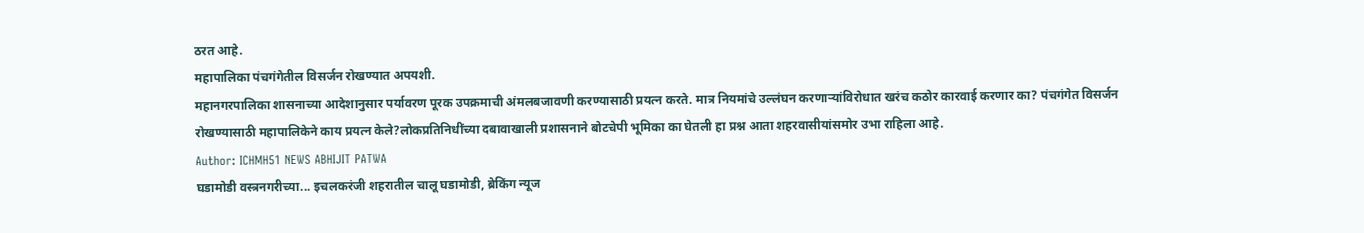ठरत आहे.
महापालिका पंचगंगेतील विसर्जन रोखण्यात अपयशी.
महानगरपालिका शासनाच्या आदेशानुसार पर्यावरण पूरक उपक्रमाची अंमलबजावणी करण्यासाठी प्रयत्न करते. मात्र नियमांचे उल्लंघन करणाऱ्यांविरोधात खरंच कठोर कारवाई करणार का? पंचगंगेत विसर्जन रोखण्यासाठी महापालिकेने काय प्रयत्न केले?लोकप्रतिनिधींच्या दबावाखाली प्रशासनाने बोटचेपी भूमिका का घेतली हा प्रश्न आता शहरवासीयांसमोर उभा राहिला आहे.
Author: ICHMH51 NEWS ABHIJIT PATWA
घडामोडी वस्त्रनगरीच्या... इचलकरंजी शहरातील चालू घडामोडी, ब्रेकिंग न्यूज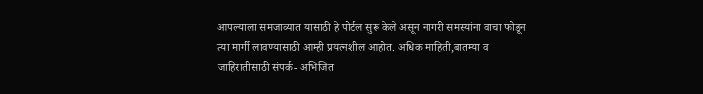आपल्याला समजाव्यात यासाठी हे पोर्टल सुरू केले असून नागरी समस्यांना वाचा फोडून त्या मार्गी लावण्यासाठी आम्ही प्रयत्नशील आहोत. अधिक माहिती,बातम्या व जाहिरातीसाठी संपर्क- अभिजित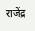राजेंद्र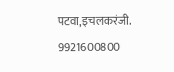पटवा,इचलकरंजी. 9921600800